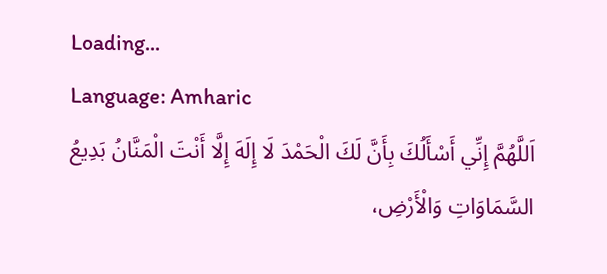Loading...
Language: Amharic
اَللَّهُمَّ إِنِّي أَسْأَلُكَ بِأَنَّ لَكَ الْحَمْدَ لَا إِلَهَ إِلَّا أَنْتَ الْمَنَّانُ بَدِيعُ السَّمَاوَاتِ وَالْأَرْضِ،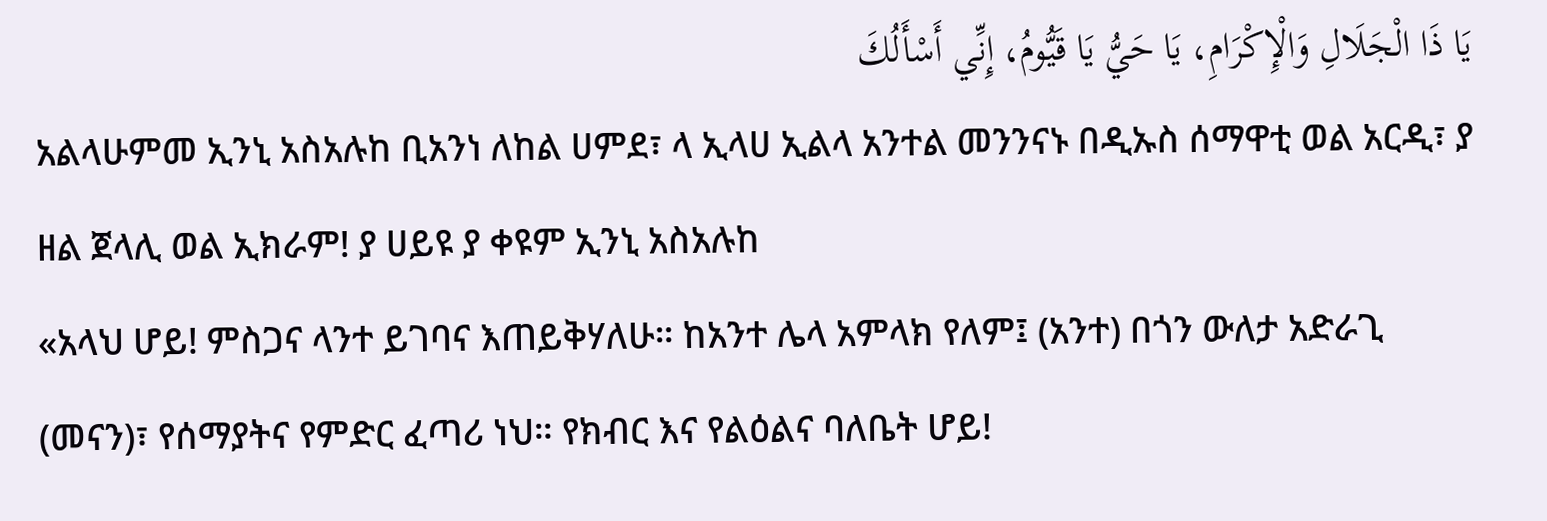يَا ذَا الْجَلَالِ وَالْإِكْرَامِ، يَا حَيُّ يَا قَيُّومُ، إِنِّي أَسْأَلُكَ
አልላሁምመ ኢንኒ አስአሉከ ቢአንነ ለከል ሀምደ፣ ላ ኢላሀ ኢልላ አንተል መንንናኑ በዲኡስ ሰማዋቲ ወል አርዲ፣ ያ ዘል ጀላሊ ወል ኢክራም! ያ ሀይዩ ያ ቀዩም ኢንኒ አስአሉከ
«አላህ ሆይ! ምስጋና ላንተ ይገባና እጠይቅሃለሁ። ከአንተ ሌላ አምላክ የለም፤ (አንተ) በጎን ውለታ አድራጊ (መናን)፣ የሰማያትና የምድር ፈጣሪ ነህ። የክብር እና የልዕልና ባለቤት ሆይ!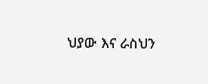ህያው እና ራስህን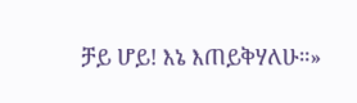ቻይ ሆይ! እኔ እጠይቅሃለሁ።»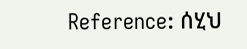Reference: ሰሂህ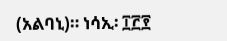(አልባኒ)። ነሳኢ፡ ፲፫፻